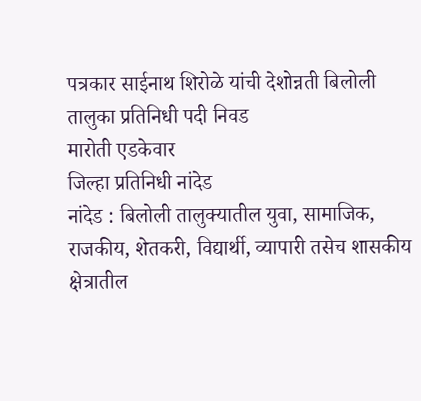पत्रकार साईनाथ शिरोळे यांची देशोन्नती बिलोली तालुका प्रतिनिधी पदी निवड
मारोती एडकेवार
जिल्हा प्रतिनिधी नांदेड
नांदेड : बिलोली तालुक्यातील युवा, सामाजिक, राजकीय, शेतकरी, विद्यार्थी, व्यापारी तसेच शासकीय क्षेत्रातील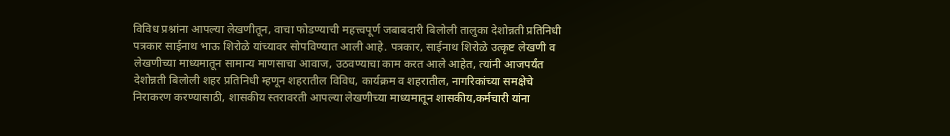विविध प्रश्नांना आपल्या लेखणीतून, वाचा फोडण्याची महत्त्वपूर्ण जबाबदारी बिलोली तालुका देशोन्नती प्रतिनिधी पत्रकार साईनाथ भाऊ शिरोळे यांच्यावर सोपविण्यात आली आहे. पत्रकार, साईनाथ शिरोळे उत्कृष्ट लेखणी व लेखणीच्या माध्यमातून सामान्य माणसाचा आवाज, उठवण्याचा काम करत आले आहेत, त्यांनी आजपर्यंत देशोन्नती बिलोली शहर प्रतिनिधी म्हणून शहरातील विविध, कार्यक्रम व शहरातील, नागरिकांच्या समक्षेचे निराकरण करण्यासाठी, शासकीय स्तरावरती आपल्या लेखणीच्या माध्यमातून शासकीय,कर्मचारी यांना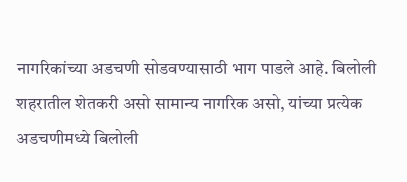नागरिकांच्या अडचणी सोडवण्यासाठी भाग पाडले आहे. बिलोली शहरातील शेतकरी असो सामान्य नागरिक असो, यांच्या प्रत्येक अडचणीमध्ये बिलोली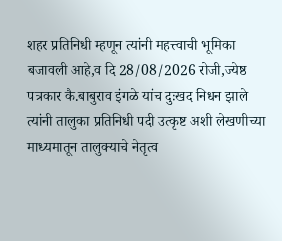शहर प्रतिनिधी म्हणून त्यांनी महत्त्वाची भूमिका बजावली आहे,व दि 28/08/2026 रोजी,ज्येष्ठ पत्रकार कै.बाबुराव इंगळे यांच दुःखद निधन झाले त्यांनी तालुका प्रतिनिधी पदी उत्कृष्ट अशी लेखणीच्या माध्यमातून तालुक्याचे नेतृत्व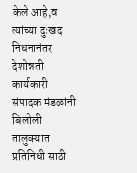केले आहे,व त्यांच्या दुःखद निधनानंतर देशोन्नती कार्यकारी संपादक मंडळांनी बिलोली तालुक्यात प्रतिनिधी साठी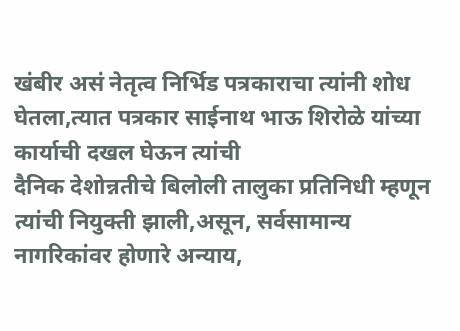खंबीर असं नेतृत्व निर्भिड पत्रकाराचा त्यांनी शोध घेतला,त्यात पत्रकार साईनाथ भाऊ शिरोळे यांच्या कार्याची दखल घेऊन त्यांची
दैनिक देशोन्नतीचे बिलोली तालुका प्रतिनिधी म्हणून त्यांची नियुक्ती झाली,असून, सर्वसामान्य नागरिकांवर होणारे अन्याय,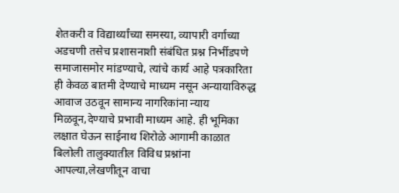शेतकरी व विद्यार्थ्यांच्या समस्या, व्यापारी वर्गाच्या अडचणी तसेच प्रशासनाशी संबंधित प्रश्न निर्भीडपणे समाजासमोर मांडण्याचे, त्यांचे कार्य आहे पत्रकारिता ही केवळ बातमी देण्याचे माध्यम नसून अन्यायाविरुद्ध आवाज उठवून सामान्य नागरिकांना न्याय मिळवून,देण्याचे प्रभावी माध्यम आहे. ही भूमिका लक्षात घेऊन साईनाथ शिरोळे आगामी काळात बिलोली तालुक्यातील विविध प्रश्नांना आपल्या,लेखणीतून वाचा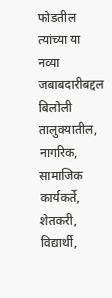फोडतील त्यांच्या या नव्या जबाबदारीबद्दल बिलोली तालुक्यातील, नागरिक, सामाजिक कार्यकर्ते, शेतकरी, विद्यार्थी,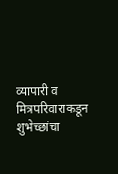व्यापारी व मित्रपरिवाराकडून शुभेच्छांचा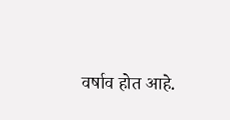वर्षाव होत आहे.